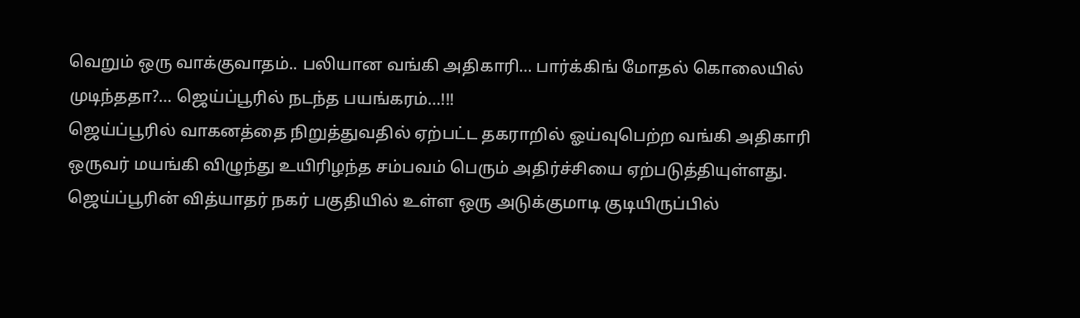வெறும் ஒரு வாக்குவாதம்.. பலியான வங்கி அதிகாரி… பார்க்கிங் மோதல் கொலையில் முடிந்ததா?… ஜெய்ப்பூரில் நடந்த பயங்கரம்…!!!
ஜெய்ப்பூரில் வாகனத்தை நிறுத்துவதில் ஏற்பட்ட தகராறில் ஓய்வுபெற்ற வங்கி அதிகாரி ஒருவர் மயங்கி விழுந்து உயிரிழந்த சம்பவம் பெரும் அதிர்ச்சியை ஏற்படுத்தியுள்ளது. ஜெய்ப்பூரின் வித்யாதர் நகர் பகுதியில் உள்ள ஒரு அடுக்குமாடி குடியிருப்பில்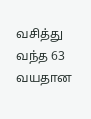வசித்து வந்த 63 வயதான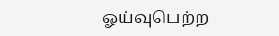ஓய்வுபெற்ற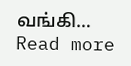வங்கி…
Read more